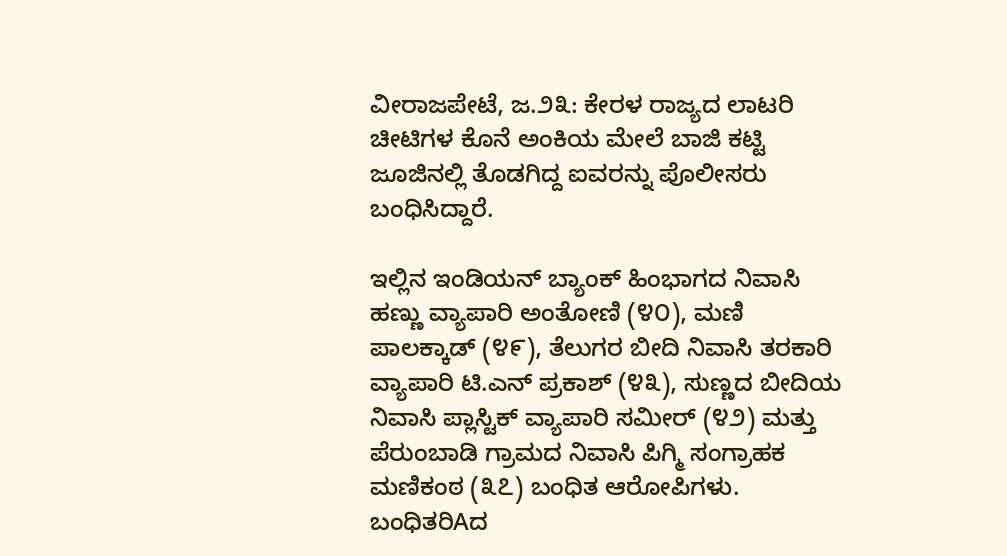ವೀರಾಜಪೇಟೆ, ಜ.೨೩: ಕೇರಳ ರಾಜ್ಯದ ಲಾಟರಿ ಚೀಟಿಗಳ ಕೊನೆ ಅಂಕಿಯ ಮೇಲೆ ಬಾಜಿ ಕಟ್ಟಿ ಜೂಜಿನಲ್ಲಿ ತೊಡಗಿದ್ದ ಐವರನ್ನು ಪೊಲೀಸರು ಬಂಧಿಸಿದ್ದಾರೆ.

ಇಲ್ಲಿನ ಇಂಡಿಯನ್ ಬ್ಯಾಂಕ್ ಹಿಂಭಾಗದ ನಿವಾಸಿ ಹಣ್ಣು ವ್ಯಾಪಾರಿ ಅಂತೋಣಿ (೪೦), ಮಣಿ ಪಾಲಕ್ಕಾಡ್ (೪೯), ತೆಲುಗರ ಬೀದಿ ನಿವಾಸಿ ತರಕಾರಿ ವ್ಯಾಪಾರಿ ಟಿ.ಎನ್ ಪ್ರಕಾಶ್ (೪೩), ಸುಣ್ಣದ ಬೀದಿಯ ನಿವಾಸಿ ಪ್ಲಾಸ್ಟಿಕ್ ವ್ಯಾಪಾರಿ ಸಮೀರ್ (೪೨) ಮತ್ತು ಪೆರುಂಬಾಡಿ ಗ್ರಾಮದ ನಿವಾಸಿ ಪಿಗ್ಮಿ ಸಂಗ್ರಾಹಕ ಮಣಿಕಂಠ (೩೭) ಬಂಧಿತ ಆರೋಪಿಗಳು. ಬಂಧಿತರಿAದ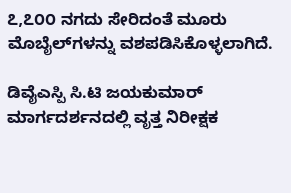೭,೭೦೦ ನಗದು ಸೇರಿದಂತೆ ಮೂರು ಮೊಬೈಲ್‌ಗಳನ್ನು ವಶಪಡಿಸಿಕೊಳ್ಳಲಾಗಿದೆ.

ಡಿವೈಎಸ್ಪಿ ಸಿ.ಟಿ ಜಯಕುಮಾರ್ ಮಾರ್ಗದರ್ಶನದಲ್ಲಿ ವೃತ್ತ ನಿರೀಕ್ಷಕ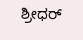ಶ್ರೀಧರ್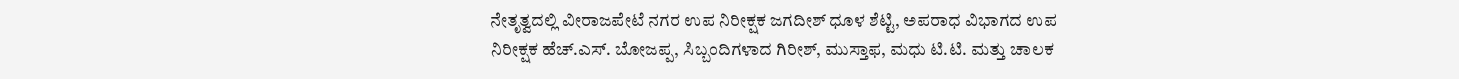ನೇತೃತ್ವದಲ್ಲಿ ವೀರಾಜಪೇಟೆ ನಗರ ಉಪ ನಿರೀಕ್ಷಕ ಜಗದೀಶ್ ಧೂಳ ಶೆಟ್ಟಿ, ಅಪರಾಧ ವಿಭಾಗದ ಉಪ ನಿರೀಕ್ಷಕ ಹೆಚ್.ಎಸ್. ಬೋಜಪ್ಪ, ಸಿಬ್ಬಂದಿಗಳಾದ ಗಿರೀಶ್, ಮುಸ್ತಾಫ, ಮಧು ಟಿ.ಟಿ. ಮತ್ತು ಚಾಲಕ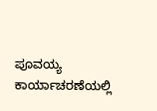ಪೂವಯ್ಯ ಕಾರ್ಯಾಚರಣೆಯಲ್ಲಿ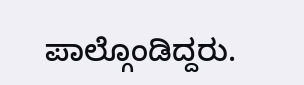ಪಾಲ್ಗೊಂಡಿದ್ದರು.